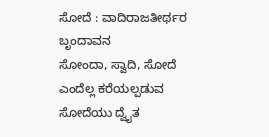ಸೋದೆ : ವಾದಿರಾಜತೀರ್ಥರ ಬೃಂದಾವನ
ಸೋಂದಾ, ಸ್ವಾದಿ, ಸೋದೆ ಎಂದೆಲ್ಲ ಕರೆಯಲ್ಪಡುವ ಸೋದೆಯು ದ್ವೈತ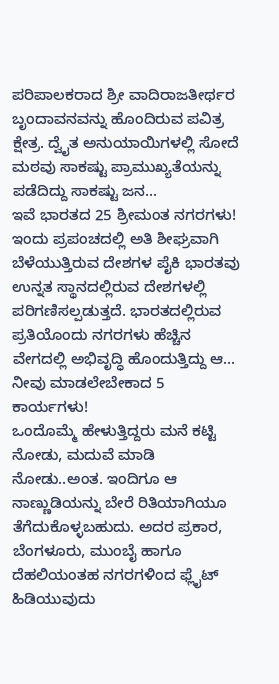ಪರಿಪಾಲಕರಾದ ಶ್ರೀ ವಾದಿರಾಜತೀರ್ಥರ ಬೃಂದಾವನವನ್ನು ಹೊಂದಿರುವ ಪವಿತ್ರ ಕ್ಷೇತ್ರ. ದ್ವೈತ ಅನುಯಾಯಿಗಳಲ್ಲಿ ಸೋದೆ ಮಠವು ಸಾಕಷ್ಟು ಪ್ರಾಮುಖ್ಯತೆಯನ್ನು ಪಡೆದಿದ್ದು ಸಾಕಷ್ಟು ಜನ...
ಇವೆ ಭಾರತದ 25 ಶ್ರೀಮಂತ ನಗರಗಳು!
ಇಂದು ಪ್ರಪಂಚದಲ್ಲಿ ಅತಿ ಶೀಘ್ರವಾಗಿ ಬೆಳೆಯುತ್ತಿರುವ ದೇಶಗಳ ಪೈಕಿ ಭಾರತವು ಉನ್ನತ ಸ್ಥಾನದಲ್ಲಿರುವ ದೇಶಗಳಲ್ಲಿ ಪರಿಗಣಿಸಲ್ಪಡುತ್ತದೆ. ಭಾರತದಲ್ಲಿರುವ ಪ್ರತಿಯೊಂದು ನಗರಗಳು ಹೆಚ್ಚಿನ ವೇಗದಲ್ಲಿ ಅಭಿವೃದ್ಧಿ ಹೊಂದುತ್ತಿದ್ದು ಆ...
ನೀವು ಮಾಡಲೇಬೇಕಾದ 5 ಕಾರ್ಯಗಳು!
ಒಂದೊಮ್ಮೆ ಹೇಳುತ್ತಿದ್ದರು ಮನೆ ಕಟ್ಟಿ ನೋಡು, ಮದುವೆ ಮಾಡಿ ನೋಡು..ಅಂತ. ಇಂದಿಗೂ ಆ ನಾಣ್ಣುಡಿಯನ್ನು ಬೇರೆ ರಿತಿಯಾಗಿಯೂ ತೆಗೆದುಕೊಳ್ಳಬಹುದು. ಅದರ ಪ್ರಕಾರ, ಬೆಂಗಳೂರು, ಮುಂಬೈ ಹಾಗೂ ದೆಹಲಿಯಂತಹ ನಗರಗಳಿಂದ ಫ್ಲೈಟ್ ಹಿಡಿಯುವುದು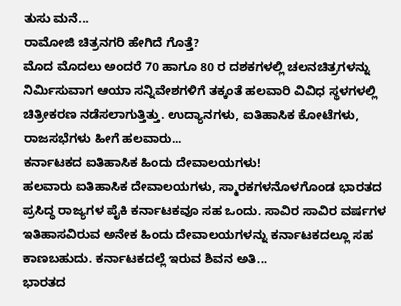ತುಸು ಮನೆ...
ರಾಮೋಜಿ ಚಿತ್ರನಗರಿ ಹೇಗಿದೆ ಗೊತ್ತೆ?
ಮೊದ ಮೊದಲು ಅಂದರೆ 70 ಹಾಗೂ 80 ರ ದಶಕಗಳಲ್ಲಿ ಚಲನಚಿತ್ರಗಳನ್ನು ನಿರ್ಮಿಸುವಾಗ ಆಯಾ ಸನ್ನಿವೇಶಗಳಿಗೆ ತಕ್ಕಂತೆ ಹಲವಾರಿ ವಿವಿಧ ಸ್ಥಳಗಳಲ್ಲಿ ಚಿತ್ರೀಕರಣ ನಡೆಸಲಾಗುತ್ತಿತ್ತು. ಉದ್ಯಾನಗಳು, ಐತಿಹಾಸಿಕ ಕೋಟೆಗಳು, ರಾಜಸಭೆಗಳು ಹೀಗೆ ಹಲವಾರು...
ಕರ್ನಾಟಕದ ಐತಿಹಾಸಿಕ ಹಿಂದು ದೇವಾಲಯಗಳು!
ಹಲವಾರು ಐತಿಹಾಸಿಕ ದೇವಾಲಯಗಳು, ಸ್ಮಾರಕಗಳನೊಳಗೊಂಡ ಭಾರತದ ಪ್ರಸಿದ್ಧ ರಾಜ್ಯಗಳ ಪೈಕಿ ಕರ್ನಾಟಕವೂ ಸಹ ಒಂದು. ಸಾವಿರ ಸಾವಿರ ವರ್ಷಗಳ ಇತಿಹಾಸವಿರುವ ಅನೇಕ ಹಿಂದು ದೇವಾಲಯಗಳನ್ನು ಕರ್ನಾಟಕದಲ್ಲೂ ಸಹ ಕಾಣಬಹುದು. ಕರ್ನಾಟಕದಲ್ಲೆ ಇರುವ ಶಿವನ ಅತಿ...
ಭಾರತದ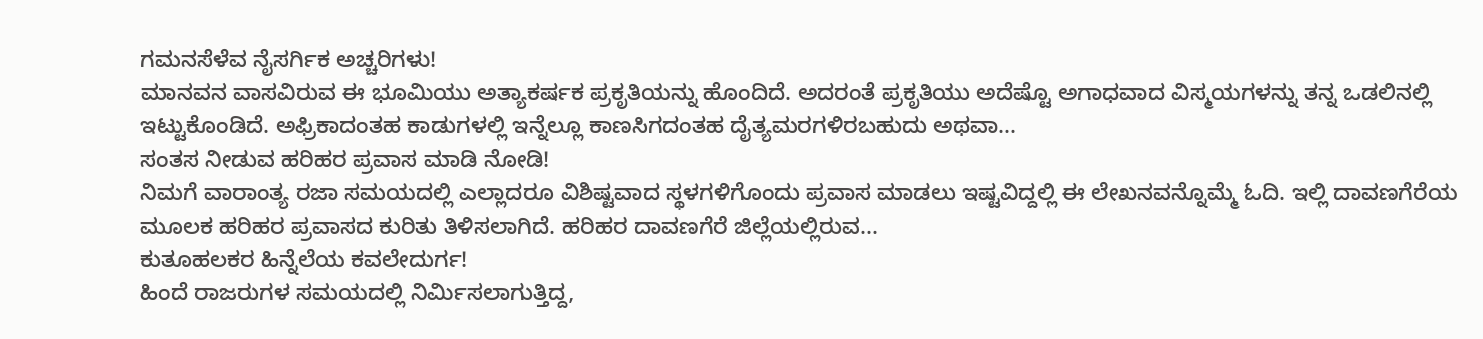ಗಮನಸೆಳೆವ ನೈಸರ್ಗಿಕ ಅಚ್ಚರಿಗಳು!
ಮಾನವನ ವಾಸವಿರುವ ಈ ಭೂಮಿಯು ಅತ್ಯಾಕರ್ಷಕ ಪ್ರಕೃತಿಯನ್ನು ಹೊಂದಿದೆ. ಅದರಂತೆ ಪ್ರಕೃತಿಯು ಅದೆಷ್ಟೊ ಅಗಾಧವಾದ ವಿಸ್ಮಯಗಳನ್ನು ತನ್ನ ಒಡಲಿನಲ್ಲಿ ಇಟ್ಟುಕೊಂಡಿದೆ. ಅಫ್ರಿಕಾದಂತಹ ಕಾಡುಗಳಲ್ಲಿ ಇನ್ನೆಲ್ಲೂ ಕಾಣಸಿಗದಂತಹ ದೈತ್ಯಮರಗಳಿರಬಹುದು ಅಥವಾ...
ಸಂತಸ ನೀಡುವ ಹರಿಹರ ಪ್ರವಾಸ ಮಾಡಿ ನೋಡಿ!
ನಿಮಗೆ ವಾರಾಂತ್ಯ ರಜಾ ಸಮಯದಲ್ಲಿ ಎಲ್ಲಾದರೂ ವಿಶಿಷ್ಟವಾದ ಸ್ಥಳಗಳಿಗೊಂದು ಪ್ರವಾಸ ಮಾಡಲು ಇಷ್ಟವಿದ್ದಲ್ಲಿ ಈ ಲೇಖನವನ್ನೊಮ್ಮೆ ಓದಿ. ಇಲ್ಲಿ ದಾವಣಗೆರೆಯ ಮೂಲಕ ಹರಿಹರ ಪ್ರವಾಸದ ಕುರಿತು ತಿಳಿಸಲಾಗಿದೆ. ಹರಿಹರ ದಾವಣಗೆರೆ ಜಿಲ್ಲೆಯಲ್ಲಿರುವ...
ಕುತೂಹಲಕರ ಹಿನ್ನೆಲೆಯ ಕವಲೇದುರ್ಗ!
ಹಿಂದೆ ರಾಜರುಗಳ ಸಮಯದಲ್ಲಿ ನಿರ್ಮಿಸಲಾಗುತ್ತಿದ್ದ,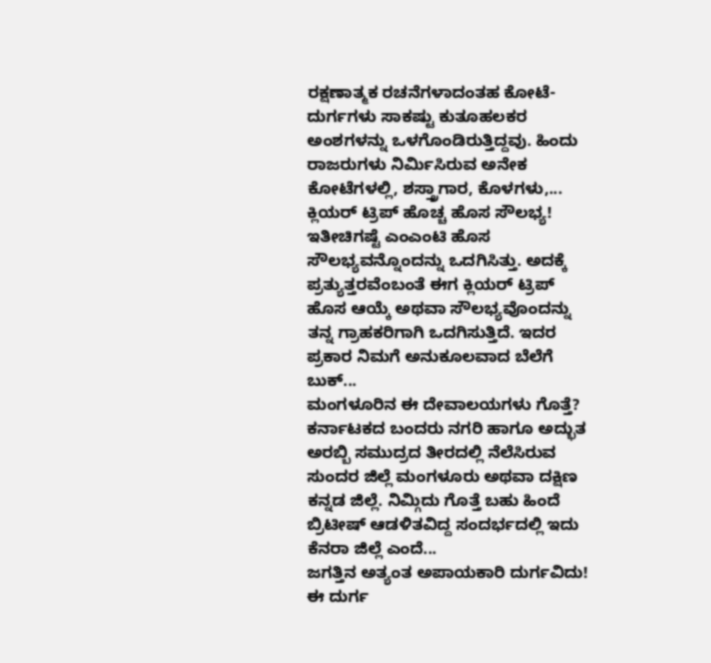ರಕ್ಷಣಾತ್ಮಕ ರಚನೆಗಳಾದಂತಹ ಕೋಟೆ-ದುರ್ಗಗಳು ಸಾಕಷ್ಟು ಕುತೂಹಲಕರ ಅಂಶಗಳನ್ನು ಒಳಗೊಂಡಿರುತ್ತಿದ್ದವು. ಹಿಂದು ರಾಜರುಗಳು ನಿರ್ಮಿಸಿರುವ ಅನೇಕ ಕೋಟೆಗಳಲ್ಲಿ, ಶಸ್ತ್ರಾಗಾರ, ಕೊಳಗಳು,...
ಕ್ಲಿಯರ್ ಟ್ರಿಪ್ ಹೊಚ್ಚ ಹೊಸ ಸೌಲಭ್ಯ!
ಇತೀಚಿಗಷ್ಟೆ ಎಂಎಂಟಿ ಹೊಸ ಸೌಲಭ್ಯವನ್ನೊಂದನ್ನು ಒದಗಿಸಿತ್ತು. ಅದಕ್ಕೆ ಪ್ರತ್ಯುತ್ತರವೆಂಬಂತೆ ಈಗ ಕ್ಲಿಯರ್ ಟ್ರಿಪ್ ಹೊಸ ಆಯ್ಕೆ ಅಥವಾ ಸೌಲಭ್ಯವೊಂದನ್ನು ತನ್ನ ಗ್ರಾಹಕರಿಗಾಗಿ ಒದಗಿಸುತ್ತಿದೆ. ಇದರ ಪ್ರಕಾರ ನಿಮಗೆ ಅನುಕೂಲವಾದ ಬೆಲೆಗೆ ಬುಕ್...
ಮಂಗಳೂರಿನ ಈ ದೇವಾಲಯಗಳು ಗೊತ್ತೆ?
ಕರ್ನಾಟಕದ ಬಂದರು ನಗರಿ ಹಾಗೂ ಅದ್ಭುತ ಅರಬ್ಬಿ ಸಮುದ್ರದ ತೀರದಲ್ಲಿ ನೆಲೆಸಿರುವ ಸುಂದರ ಜಿಲ್ಲೆ ಮಂಗಳೂರು ಅಥವಾ ದಕ್ಷಿಣ ಕನ್ನಡ ಜಿಲ್ಲೆ. ನಿಮ್ಗಿದು ಗೊತ್ತೆ ಬಹು ಹಿಂದೆ ಬ್ರಿಟೀಷ್ ಆಡಳಿತವಿದ್ದ ಸಂದರ್ಭದಲ್ಲಿ ಇದು ಕೆನರಾ ಜಿಲ್ಲೆ ಎಂದೆ...
ಜಗತ್ತಿನ ಅತ್ಯಂತ ಅಪಾಯಕಾರಿ ದುರ್ಗವಿದು!
ಈ ದುರ್ಗ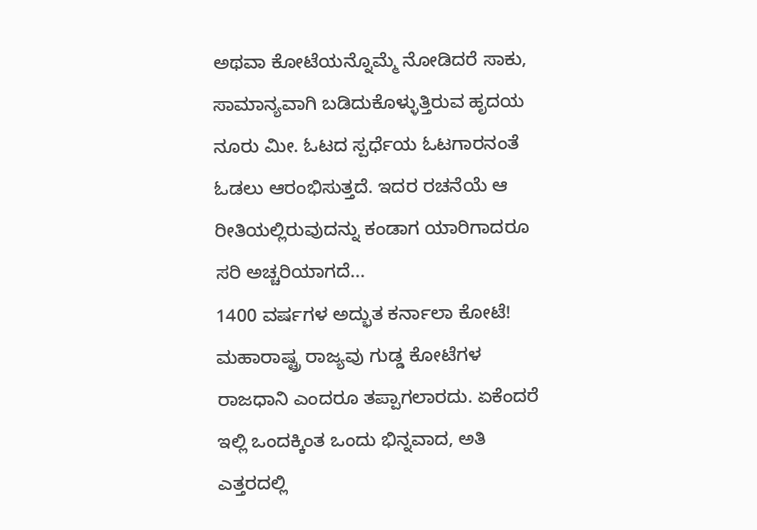ಅಥವಾ ಕೋಟೆಯನ್ನೊಮ್ಮೆ ನೋಡಿದರೆ ಸಾಕು, ಸಾಮಾನ್ಯವಾಗಿ ಬಡಿದುಕೊಳ್ಳುತ್ತಿರುವ ಹೃದಯ ನೂರು ಮೀ. ಓಟದ ಸ್ಪರ್ಧೆಯ ಓಟಗಾರನಂತೆ ಓಡಲು ಆರಂಭಿಸುತ್ತದೆ. ಇದರ ರಚನೆಯೆ ಆ ರೀತಿಯಲ್ಲಿರುವುದನ್ನು ಕಂಡಾಗ ಯಾರಿಗಾದರೂ ಸರಿ ಅಚ್ಚರಿಯಾಗದೆ...
1400 ವರ್ಷಗಳ ಅದ್ಭುತ ಕರ್ನಾಲಾ ಕೋಟೆ!
ಮಹಾರಾಷ್ಟ್ರ ರಾಜ್ಯವು ಗುಡ್ಡ ಕೋಟೆಗಳ ರಾಜಧಾನಿ ಎಂದರೂ ತಪ್ಪಾಗಲಾರದು. ಏಕೆಂದರೆ ಇಲ್ಲಿ ಒಂದಕ್ಕಿಂತ ಒಂದು ಭಿನ್ನವಾದ, ಅತಿ ಎತ್ತರದಲ್ಲಿ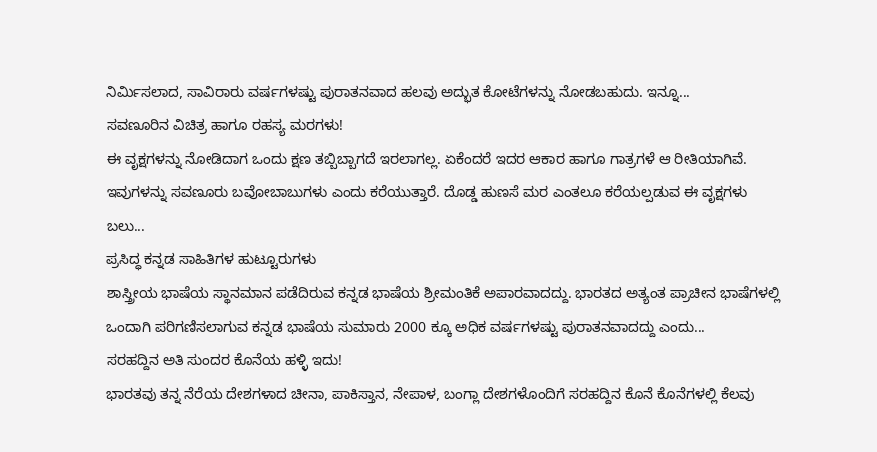ನಿರ್ಮಿಸಲಾದ, ಸಾವಿರಾರು ವರ್ಷಗಳಷ್ಟು ಪುರಾತನವಾದ ಹಲವು ಅದ್ಭುತ ಕೋಟೆಗಳನ್ನು ನೋಡಬಹುದು. ಇನ್ನೂ...
ಸವಣೂರಿನ ವಿಚಿತ್ರ ಹಾಗೂ ರಹಸ್ಯ ಮರಗಳು!
ಈ ವೃಕ್ಷಗಳನ್ನು ನೋಡಿದಾಗ ಒಂದು ಕ್ಷಣ ತಬ್ಬಿಬ್ಬಾಗದೆ ಇರಲಾಗಲ್ಲ. ಏಕೆಂದರೆ ಇದರ ಆಕಾರ ಹಾಗೂ ಗಾತ್ರಗಳೆ ಆ ರೀತಿಯಾಗಿವೆ. ಇವುಗಳನ್ನು ಸವಣೂರು ಬವೋಬಾಬುಗಳು ಎಂದು ಕರೆಯುತ್ತಾರೆ. ದೊಡ್ಡ ಹುಣಸೆ ಮರ ಎಂತಲೂ ಕರೆಯಲ್ಪಡುವ ಈ ವೃಕ್ಷಗಳು ಬಲು...
ಪ್ರಸಿದ್ಧ ಕನ್ನಡ ಸಾಹಿತಿಗಳ ಹುಟ್ಟೂರುಗಳು
ಶಾಸ್ತ್ರೀಯ ಭಾಷೆಯ ಸ್ಥಾನಮಾನ ಪಡೆದಿರುವ ಕನ್ನಡ ಭಾಷೆಯ ಶ್ರೀಮಂತಿಕೆ ಅಪಾರವಾದದ್ದು. ಭಾರತದ ಅತ್ಯಂತ ಪ್ರಾಚೀನ ಭಾಷೆಗಳಲ್ಲಿ ಒಂದಾಗಿ ಪರಿಗಣಿಸಲಾಗುವ ಕನ್ನಡ ಭಾಷೆಯ ಸುಮಾರು 2000 ಕ್ಕೂ ಅಧಿಕ ವರ್ಷಗಳಷ್ಟು ಪುರಾತನವಾದದ್ದು ಎಂದು...
ಸರಹದ್ದಿನ ಅತಿ ಸುಂದರ ಕೊನೆಯ ಹಳ್ಳಿ ಇದು!
ಭಾರತವು ತನ್ನ ನೆರೆಯ ದೇಶಗಳಾದ ಚೀನಾ, ಪಾಕಿಸ್ತಾನ, ನೇಪಾಳ, ಬಂಗ್ಲಾ ದೇಶಗಳೊಂದಿಗೆ ಸರಹದ್ದಿನ ಕೊನೆ ಕೊನೆಗಳಲ್ಲಿ ಕೆಲವು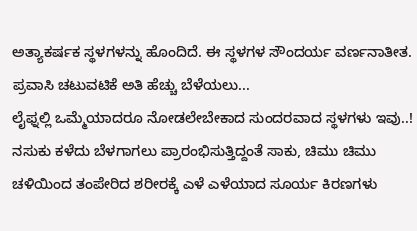ಅತ್ಯಾಕರ್ಷಕ ಸ್ಥಳಗಳನ್ನು ಹೊಂದಿದೆ. ಈ ಸ್ಥಳಗಳ ಸೌಂದರ್ಯ ವರ್ಣನಾತೀತ. ಪ್ರವಾಸಿ ಚಟುವಟಿಕೆ ಅತಿ ಹೆಚ್ಚು ಬೆಳೆಯಲು...
ಲೈಫ್ನಲ್ಲಿ ಒಮ್ಮೆಯಾದರೂ ನೋಡಲೇಬೇಕಾದ ಸುಂದರವಾದ ಸ್ಥಳಗಳು ಇವು..!
ನಸುಕು ಕಳೆದು ಬೆಳಗಾಗಲು ಪ್ರಾರಂಭಿಸುತ್ತಿದ್ದಂತೆ ಸಾಕು, ಚಿಮು ಚಿಮು ಚಳಿಯಿಂದ ತಂಪೇರಿದ ಶರೀರಕ್ಕೆ ಎಳೆ ಎಳೆಯಾದ ಸೂರ್ಯ ಕಿರಣಗಳು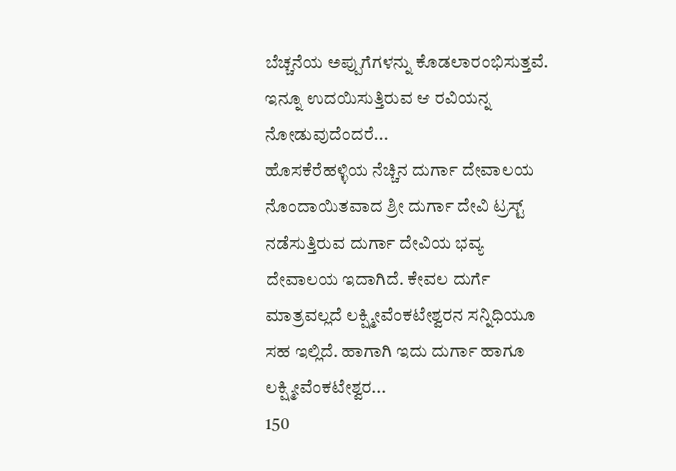ಬೆಚ್ಚನೆಯ ಅಪ್ಪುಗೆಗಳನ್ನು ಕೊಡಲಾರಂಭಿಸುತ್ತವೆ. ಇನ್ನೂ ಉದಯಿಸುತ್ತಿರುವ ಆ ರವಿಯನ್ನ ನೋಡುವುದೆಂದರೆ...
ಹೊಸಕೆರೆಹಳ್ಳಿಯ ನೆಚ್ಚಿನ ದುರ್ಗಾ ದೇವಾಲಯ
ನೊಂದಾಯಿತವಾದ ಶ್ರೀ ದುರ್ಗಾ ದೇವಿ ಟ್ರಸ್ಟ್ ನಡೆಸುತ್ತಿರುವ ದುರ್ಗಾ ದೇವಿಯ ಭವ್ಯ ದೇವಾಲಯ ಇದಾಗಿದೆ. ಕೇವಲ ದುರ್ಗೆ ಮಾತ್ರವಲ್ಲದೆ ಲಕ್ಷ್ಮೀವೆಂಕಟೇಶ್ವರನ ಸನ್ನಿಧಿಯೂ ಸಹ ಇಲ್ಲಿದೆ. ಹಾಗಾಗಿ ಇದು ದುರ್ಗಾ ಹಾಗೂ ಲಕ್ಷ್ಮೀವೆಂಕಟೇಶ್ವರ...
150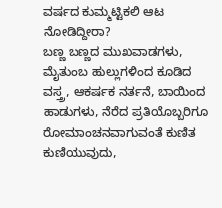ವರ್ಷದ ಕುಮ್ಮಟ್ಟಿಕಲಿ ಆಟ ನೋಡಿದ್ದೀರಾ?
ಬಣ್ಣ ಬಣ್ಣದ ಮುಖವಾಡಗಳು, ಮೈತುಂಬ ಹುಲ್ಲುಗಳಿಂದ ಕೂಡಿದ ವಸ್ತ್ರ, ಆಕರ್ಷಕ ನರ್ತನೆ, ಬಾಯಿಂದ ಹಾಡುಗಳು, ನೆರೆದ ಪ್ರತಿಯೊಬ್ಬರಿಗೂ ರೋಮಾಂಚನವಾಗುವಂತೆ ಕುಣಿತ ಕುಣಿಯುವುದು,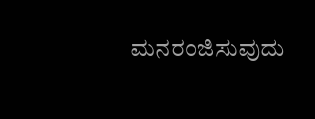ಮನರಂಜಿಸುವುದು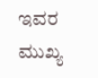ಇವರ ಮುಖ್ಯ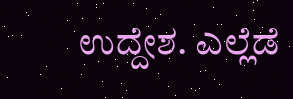ಉದ್ದೇಶ. ಎಲ್ಲೆಡೆ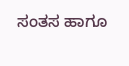ಸಂತಸ ಹಾಗೂ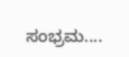ಸಂಭ್ರಮ....